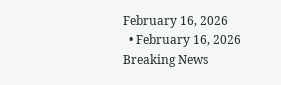February 16, 2026
  • February 16, 2026
Breaking News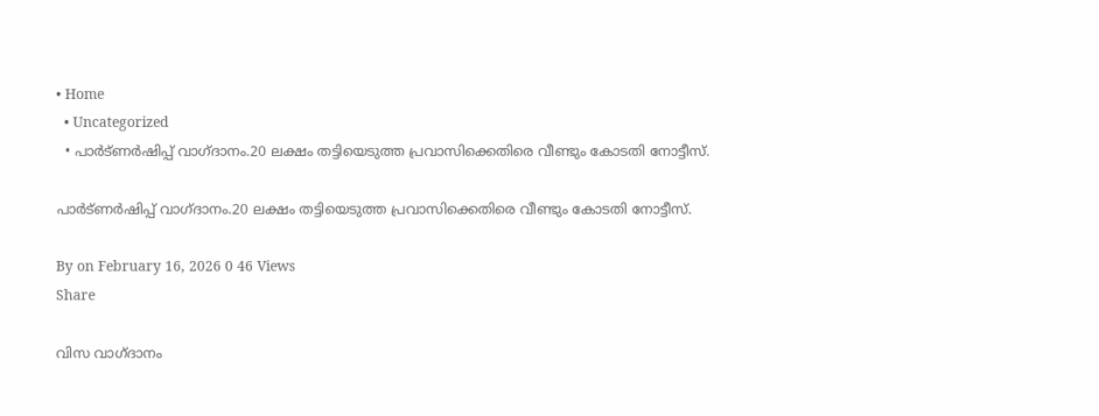• Home
  • Uncategorized
  • പാർട്ണർഷിപ്പ് വാഗ്ദാനം.20 ലക്ഷം തട്ടിയെടുത്ത പ്രവാസിക്കെതിരെ വീണ്ടും കോടതി നോട്ടീസ്.

പാർട്ണർഷിപ്പ് വാഗ്ദാനം.20 ലക്ഷം തട്ടിയെടുത്ത പ്രവാസിക്കെതിരെ വീണ്ടും കോടതി നോട്ടീസ്.

By on February 16, 2026 0 46 Views
Share

വിസ വാഗ്‌ദാനം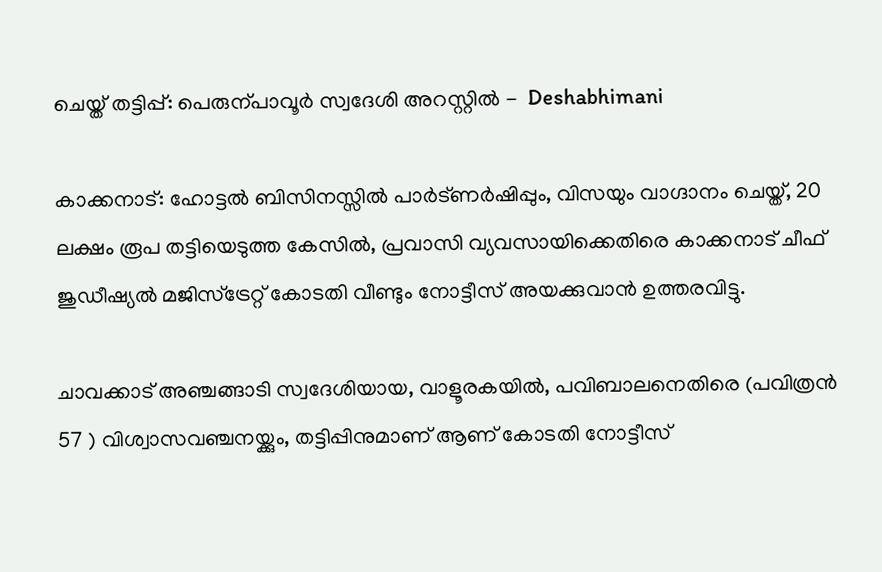ചെയ്ത് തട്ടിപ്പ്‌: പെരുന്പാവൂർ സ്വദേശി അറസ്റ്റിൽ -  Deshabhimani

കാക്കനാട്: ഹോട്ടൽ ബിസിനസ്സിൽ പാർട്ണർഷിപ്പും, വിസയും വാഗ്ദാനം ചെയ്ത്, 20 ലക്ഷം രൂപ തട്ടിയെടുത്ത കേസിൽ, പ്രവാസി വ്യവസായിക്കെതിരെ കാക്കനാട് ചീഫ് ജുഡീഷ്യൽ മജിസ്ട്രേറ്റ് കോടതി വീണ്ടും നോട്ടീസ് അയക്കുവാൻ ഉത്തരവിട്ടു.

ചാവക്കാട് അഞ്ചങ്ങാടി സ്വദേശിയായ, വാളൂരകയിൽ, പവിബാലനെതിരെ (പവിത്രൻ 57 ) വിശ്വാസവഞ്ചനയ്ക്കും, തട്ടിപ്പിനുമാണ് ആണ് കോടതി നോട്ടീസ്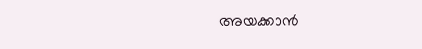അയക്കാൻ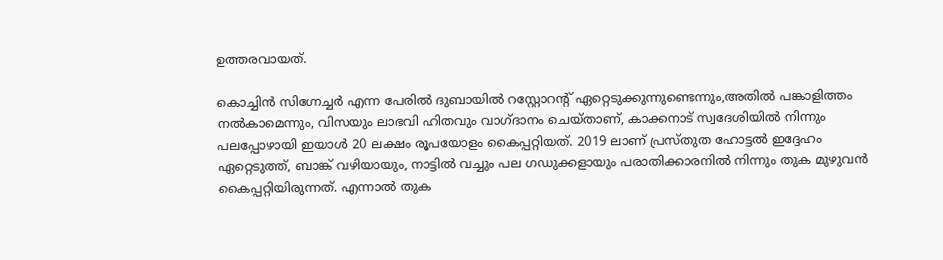ഉത്തരവായത്.

കൊച്ചിൻ സിഗ്നേച്ചർ എന്ന പേരിൽ ദുബായിൽ റസ്റ്റോറന്റ് ഏറ്റെടുക്കുന്നുണ്ടെന്നും,അതിൽ പങ്കാളിത്തം നൽകാമെന്നും, വിസയും ലാഭവി ഹിതവും വാഗ്ദാനം ചെയ്താണ്, കാക്കനാട് സ്വദേശിയിൽ നിന്നും പലപ്പോഴായി ഇയാൾ 20 ലക്ഷം രൂപയോളം കൈപ്പറ്റിയത്. 2019 ലാണ് പ്രസ്തുത ഹോട്ടൽ ഇദ്ദേഹം ഏറ്റെടുത്ത്, ബാങ്ക് വഴിയായും, നാട്ടിൽ വച്ചും പല ഗഡുക്കളായും പരാതിക്കാരനിൽ നിന്നും തുക മുഴുവൻ കൈപ്പറ്റിയിരുന്നത്. എന്നാൽ തുക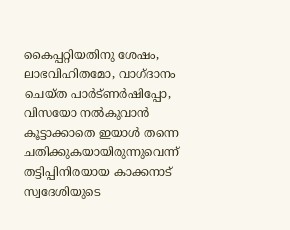കൈപ്പറ്റിയതിനു ശേഷം, ലാഭവിഹിതമോ, വാഗ്ദാനം ചെയ്ത പാർട്ണർഷിപ്പോ, വിസയോ നൽകുവാൻ കൂട്ടാക്കാതെ ഇയാൾ തന്നെ ചതിക്കുകയായിരുന്നുവെന്ന് തട്ടിപ്പിനിരയായ കാക്കനാട് സ്വദേശിയുടെ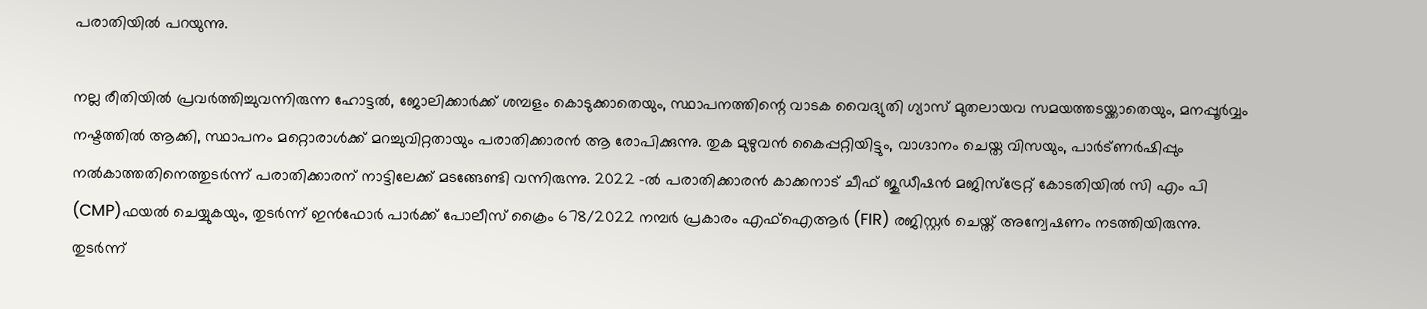പരാതിയിൽ പറയുന്നു.

നല്ല രീതിയിൽ പ്രവർത്തിച്ചുവന്നിരുന്ന ഹോട്ടൽ, ജോലിക്കാർക്ക് ശമ്പളം കൊടുക്കാതെയും, സ്ഥാപനത്തിന്റെ വാടക വൈദ്യുതി ഗ്യാസ് മുതലായവ സമയത്തടയ്ക്കാതെയും, മനപ്പൂർവ്വം നഷ്ടത്തിൽ ആക്കി, സ്ഥാപനം മറ്റൊരാൾക്ക് മറച്ചുവിറ്റതായും പരാതിക്കാരൻ ആ രോപിക്കുന്നു. തുക മുഴുവൻ കൈപ്പറ്റിയിട്ടും, വാഗ്ദാനം ചെയ്ത വിസയും, പാർട്ണർഷിപ്പും നൽകാത്തതിനെത്തുടർന്ന് പരാതിക്കാരന് നാട്ടിലേക്ക് മടങ്ങേണ്ടി വന്നിരുന്നു. 2022 -ൽ പരാതിക്കാരൻ കാക്കനാട് ചീഫ് ജുഡീഷൻ മജിസ്ട്രേറ്റ് കോടതിയിൽ സി എം പി (CMP)ഫയൽ ചെയ്യുകയും, തുടർന്ന് ഇൻഫോർ പാർക്ക് പോലീസ് ക്രൈം 678/2022 നമ്പർ പ്രകാരം എഫ്ഐആർ (FIR) രജിസ്റ്റർ ചെയ്ത് അന്വേഷണം നടത്തിയിരുന്നു.
തുടർന്ന്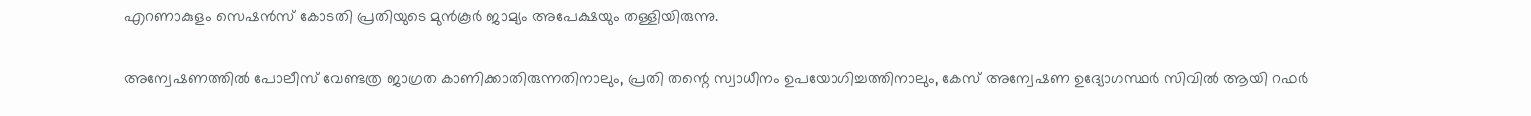എറണാകുളം സെഷൻസ് കോടതി പ്രതിയുടെ മുൻകൂർ ജാമ്യം അപേക്ഷയും തള്ളിയിരുന്നു.

അന്വേഷണത്തിൽ പോലീസ് വേണ്ടത്ര ജാഗ്രത കാണിക്കാതിരുന്നതിനാലും, പ്രതി തന്റെ സ്വാധീനം ഉപയോഗിച്ചത്തിനാലും, കേസ് അന്വേഷണ ഉദ്യോഗസ്ഥർ സിവിൽ ആയി റഫർ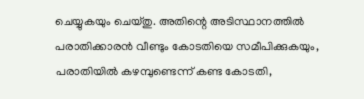ചെയ്യുകയും ചെയ്തു. അതിന്റെ അടിസ്ഥാനത്തിൽ പരാതിക്കാരൻ വീണ്ടും കോടതിയെ സമീപിക്കുകയും, പരാതിയിൽ കഴമ്പുണ്ടെന്ന് കണ്ട കോടതി,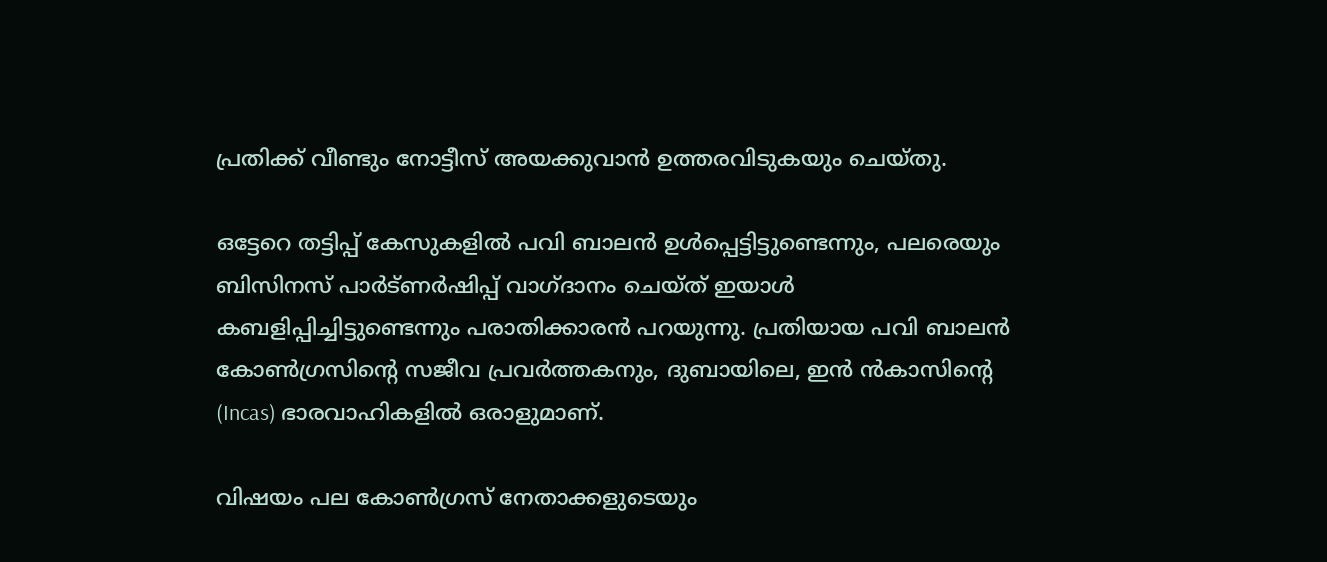പ്രതിക്ക് വീണ്ടും നോട്ടീസ് അയക്കുവാൻ ഉത്തരവിടുകയും ചെയ്തു.

ഒട്ടേറെ തട്ടിപ്പ് കേസുകളിൽ പവി ബാലൻ ഉൾപ്പെട്ടിട്ടുണ്ടെന്നും, പലരെയും ബിസിനസ് പാർട്ണർഷിപ്പ് വാഗ്ദാനം ചെയ്ത് ഇയാൾ കബളിപ്പിച്ചിട്ടുണ്ടെന്നും പരാതിക്കാരൻ പറയുന്നു. പ്രതിയായ പവി ബാലൻ കോൺഗ്രസിന്റെ സജീവ പ്രവർത്തകനും, ദുബായിലെ, ഇൻ ൻകാസിന്റെ (Incas) ഭാരവാഹികളിൽ ഒരാളുമാണ്.

വിഷയം പല കോൺഗ്രസ് നേതാക്കളുടെയും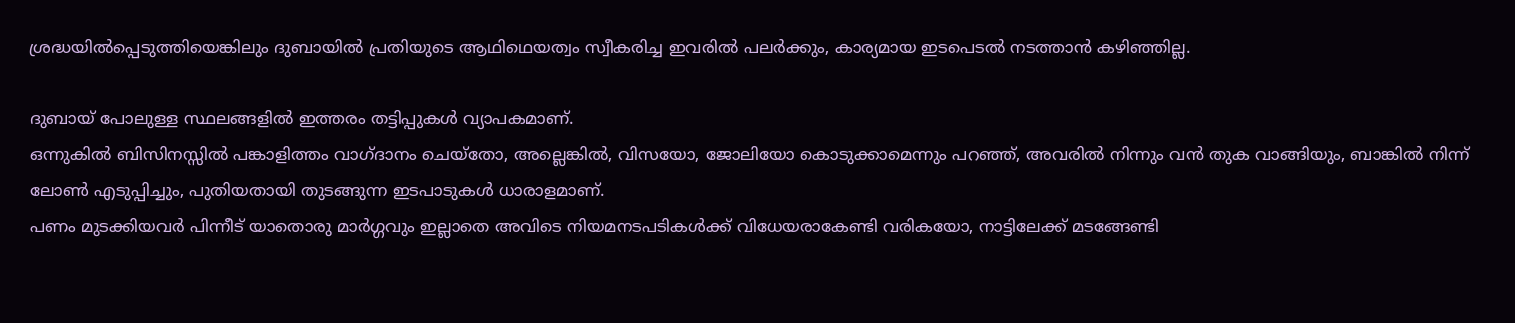ശ്രദ്ധയിൽപ്പെടുത്തിയെങ്കിലും ദുബായിൽ പ്രതിയുടെ ആഥിഥെയത്വം സ്വീകരിച്ച ഇവരിൽ പലർക്കും, കാര്യമായ ഇടപെടൽ നടത്താൻ കഴിഞ്ഞില്ല.

ദുബായ് പോലുള്ള സ്ഥലങ്ങളിൽ ഇത്തരം തട്ടിപ്പുകൾ വ്യാപകമാണ്‌.
ഒന്നുകിൽ ബിസിനസ്സിൽ പങ്കാളിത്തം വാഗ്ദാനം ചെയ്തോ, അല്ലെങ്കിൽ, വിസയോ, ജോലിയോ കൊടുക്കാമെന്നും പറഞ്ഞ്, അവരിൽ നിന്നും വൻ തുക വാങ്ങിയും, ബാങ്കിൽ നിന്ന് ലോൺ എടുപ്പിച്ചും, പുതിയതായി തുടങ്ങുന്ന ഇടപാടുകൾ ധാരാളമാണ്.
പണം മുടക്കിയവർ പിന്നീട് യാതൊരു മാർഗ്ഗവും ഇല്ലാതെ അവിടെ നിയമനടപടികൾക്ക് വിധേയരാകേണ്ടി വരികയോ, നാട്ടിലേക്ക് മടങ്ങേണ്ടി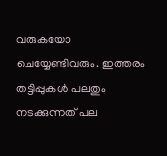വരുകയോ ചെയ്യേണ്ടിവരും. ഇത്തരം തട്ടിപ്പുകൾ പലതും നടക്കുന്നത് പല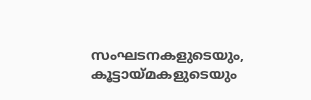സംഘടനകളുടെയും, കൂട്ടായ്മകളുടെയും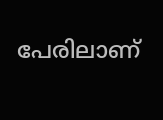പേരിലാണ്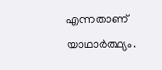എന്നതാണ് യാഥാർത്ഥ്യം.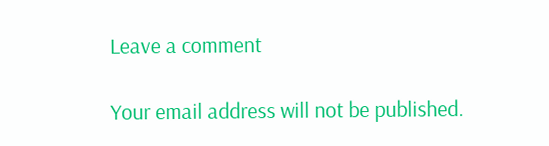Leave a comment

Your email address will not be published.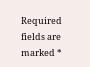Required fields are marked *